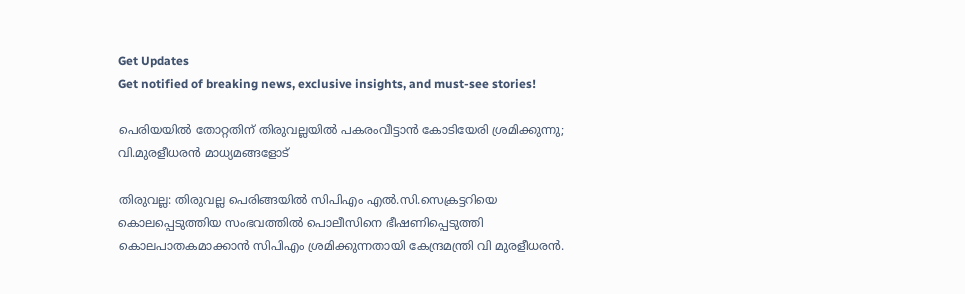Get Updates
Get notified of breaking news, exclusive insights, and must-see stories!

പെരിയയിൽ തോറ്റതിന് തിരുവല്ലയിൽ പകരംവീട്ടാൻ കോടിയേരി ശ്രമിക്കുന്നു; വി.മുരളീധരൻ മാധ്യമങ്ങളോട്

തിരുവല്ല: തിരുവല്ല പെരിങ്ങയിൽ സിപിഎം എൽ.സി.സെക്രട്ടറിയെ കൊലപ്പെടുത്തിയ സംഭവത്തിൽ പൊലീസിനെ ഭീഷണിപ്പെടുത്തി കൊലപാതകമാക്കാൻ സിപിഎം ശ്രമിക്കുന്നതായി കേന്ദ്രമന്ത്രി വി മുരളീധരൻ.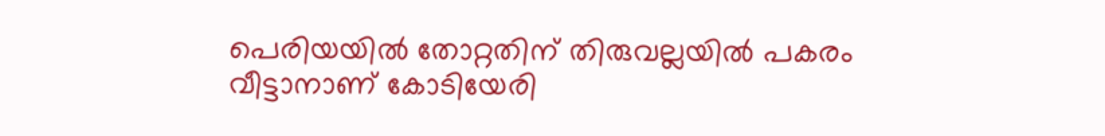പെരിയയിൽ തോറ്റതിന് തിരുവല്ലയിൽ പകരം വീട്ടാനാണ് കോടിയേരി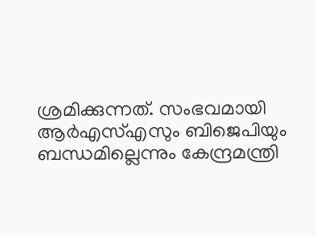ശ്രമിക്കുന്നത്. സംഭവമായി ആർഎസ്എസും ബിജെപിയും ബന്ധമില്ലെന്നും കേന്ദ്രമന്ത്രി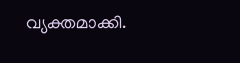വ്യക്തമാക്കി.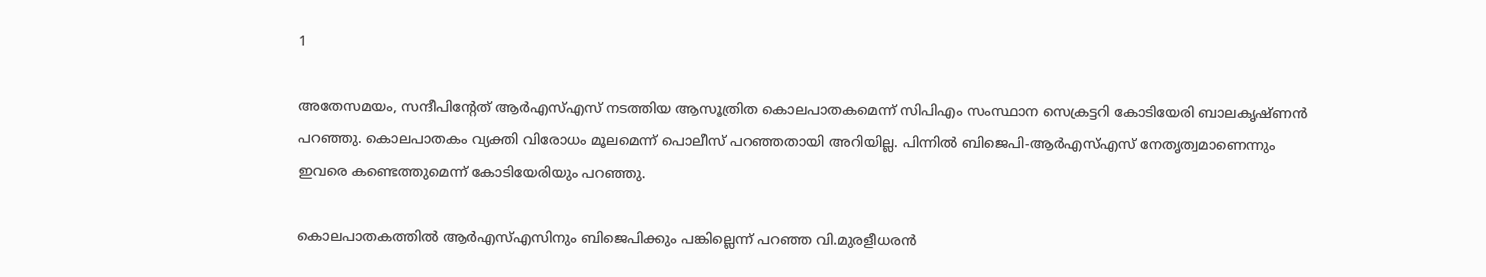1

അതേസമയം, സന്ദീപിന്‍റേത് ആർഎസ്എസ് നടത്തിയ ആസൂത്രിത കൊലപാതകമെന്ന് സിപിഎം സംസ്ഥാന സെക്രട്ടറി കോടിയേരി ബാലകൃഷ്ണന്‍ പറഞ്ഞു. കൊലപാതകം വ്യക്തി വിരോധം മൂലമെന്ന് പൊലീസ് പറഞ്ഞതായി അറിയില്ല. പിന്നില്‍ ബിജെപി-ആര്‍എസ്എസ് നേതൃത്വമാണെന്നും ഇവരെ കണ്ടെത്തുമെന്ന് കോടിയേരിയും പറഞ്ഞു.

കൊലപാതകത്തിൽ ആർഎസ്എസിനും ബിജെപിക്കും പങ്കില്ലെന്ന് പറഞ്ഞ വി.മുരളീധരൻ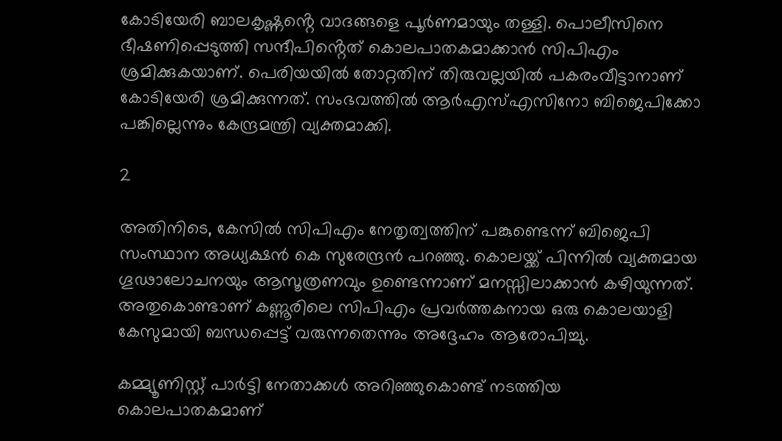കോടിയേരി ബാലകൃഷ്ണൻ്റെ വാദങ്ങളെ പൂർണമായും തള്ളി. പൊലീസിനെ ഭീഷണിപ്പെടുത്തി സന്ദീപിൻ്റെത് കൊലപാതകമാക്കാൻ സിപിഎം ശ്രമിക്കുകയാണ്. പെരിയയിൽ തോറ്റതിന് തിരുവല്ലയിൽ പകരംവീട്ടാനാണ് കോടിയേരി ശ്രമിക്കുന്നത്. സംഭവത്തിൽ ആർഎസ്എസിനോ ബിജെപിക്കോ പങ്കില്ലെന്നും കേന്ദ്രമന്ത്രി വ്യക്തമാക്കി.

2

അതിനിടെ, കേസിൽ സിപിഎം നേതൃത്വത്തിന് പങ്കുണ്ടെന്ന് ബിജെപി സംസ്ഥാന അധ്യക്ഷൻ കെ സുരേന്ദ്രൻ പറഞ്ഞു. കൊലയ്ക്ക് പിന്നിൽ വ്യക്തമായ ഗൂഢാലോചനയും ആസൂത്രണവും ഉണ്ടെന്നാണ് മനസ്സിലാക്കാൻ കഴിയുന്നത്. അതുകൊണ്ടാണ് കണ്ണൂരിലെ സിപിഎം പ്രവര്‍ത്തകനായ ഒരു കൊലയാളി കേസുമായി ബന്ധപ്പെട്ട് വരുന്നതെന്നും അദ്ദേഹം ആരോപിച്ചു.

കമ്മ്യൂണിസ്റ്റ് പാര്‍ട്ടി നേതാക്കള്‍ അറിഞ്ഞുകൊണ്ട് നടത്തിയ കൊലപാതകമാണ്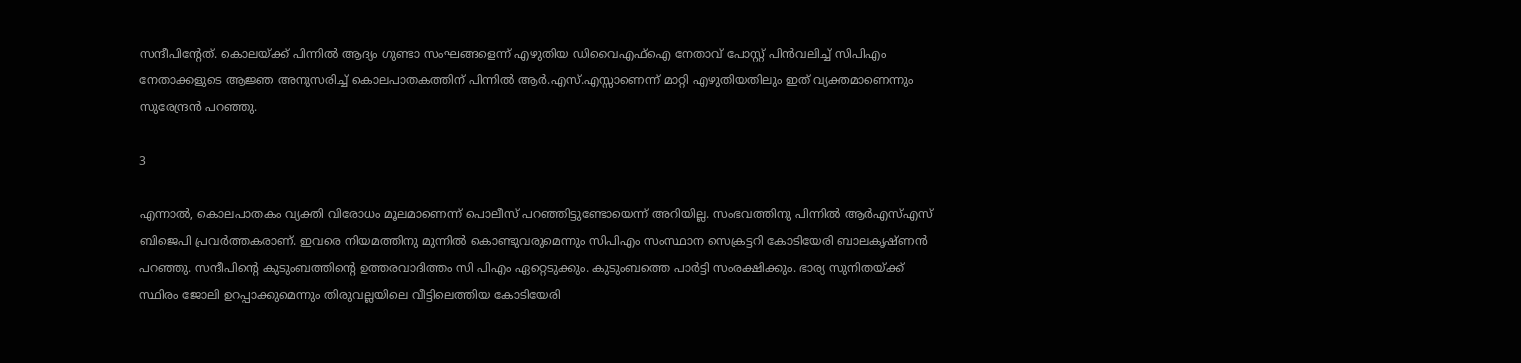സന്ദീപിൻ്റേത്. കൊലയ്ക്ക് പിന്നിൽ ആദ്യം ഗുണ്ടാ സംഘങ്ങളെന്ന് എഴുതിയ ഡിവൈഎഫ്‌ഐ നേതാവ് പോസ്റ്റ് പിന്‍വലിച്ച് സിപിഎം നേതാക്കളുടെ ആജ്ഞ അനുസരിച്ച് കൊലപാതകത്തിന് പിന്നില്‍ ആര്‍.എസ്.എസ്സാണെന്ന് മാറ്റി എഴുതിയതിലും ഇത് വ്യക്തമാണെന്നും സുരേന്ദ്രൻ പറഞ്ഞു.

3

എന്നാൽ, കൊലപാതകം വ്യക്തി വിരോധം മൂലമാണെന്ന് പൊലീസ് പറഞ്ഞിട്ടുണ്ടോയെന്ന് അറിയില്ല. സംഭവത്തിനു പിന്നിൽ ആർഎസ്എസ് ബിജെപി പ്രവർത്തകരാണ്. ഇവരെ നിയമത്തിനു മുന്നിൽ കൊണ്ടുവരുമെന്നും സിപിഎം സംസ്ഥാന സെക്രട്ടറി കോടിയേരി ബാലകൃഷ്ണൻ പറഞ്ഞു. സന്ദീപിന്റെ കുടുംബത്തിന്റെ ഉത്തരവാദിത്തം സി പിഎം ഏറ്റെടുക്കും. കുടുംബത്തെ പാർട്ടി സംരക്ഷിക്കും. ഭാര്യ സുനിതയ്ക്ക് സ്ഥിരം ജോലി ഉറപ്പാക്കുമെന്നും തിരുവല്ലയിലെ വീട്ടിലെത്തിയ കോടിയേരി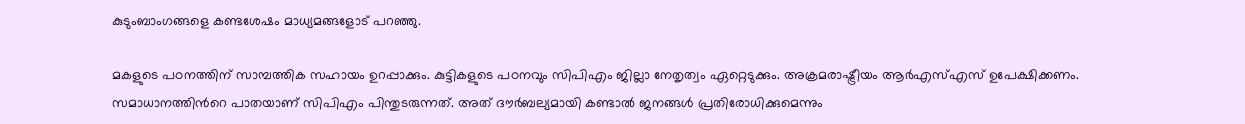കുടുംബാംഗങ്ങളെ കണ്ടശേഷം മാധ്യമങ്ങളോട് പറഞ്ഞു.

മകളുടെ പഠനത്തിന് സാമ്പത്തിക സഹായം ഉറപ്പാക്കും. കുട്ടികളുടെ പഠനവും സിപിഎം ജില്ലാ നേതൃത്വം ഏറ്റെടുക്കും. അക്രമരാഷ്ട്രീയം ആർഎസ്എസ് ഉപേക്ഷിക്കണം. സമാധാനത്തിന്‍റെ പാതയാണ് സിപിഎം പിന്തുടരുന്നത്. അത് ദൗര്‍ബല്യമായി കണ്ടാല്‍ ജനങ്ങള്‍ പ്രതിരോധിക്കുമെന്നും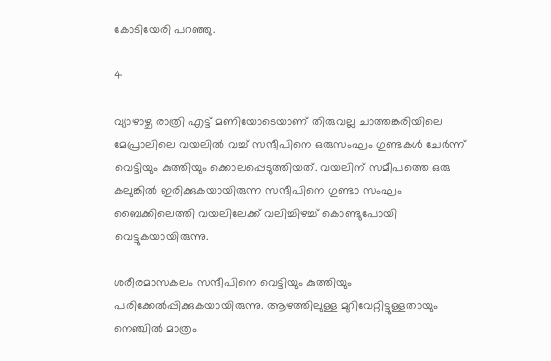കോടിയേരി പറഞ്ഞു.

4

വ്യാഴാഴ്ച രാത്രി എട്ട് മണിയോടെയാണ് തിരുവല്ല ചാത്തങ്കരിയിലെ മേപ്രാലിലെ വയലിൽ വച്ച് സന്ദീപിനെ ഒരുസംഘം ഗുണ്ടകൾ ചേർന്ന് വെട്ടിയും കുത്തിയും ക്കൊലപ്പെടുത്തിയത്. വയലിന് സമീപത്തെ ഒരു കലുങ്കിൽ ഇരിക്കുകയായിരുന്ന സന്ദീപിനെ ഗുണ്ടാ സംഘം ബൈക്കിലെത്തി വയലിലേക്ക് വലിച്ചിഴച്ച് കൊണ്ടുപോയി വെട്ടുകയായിരുന്നു.

ശരീരമാസകലം സന്ദീപിനെ വെട്ടിയും കുത്തിയും പരിക്കേൽപ്പിക്കുകയായിരുന്നു. ആഴത്തിലുള്ള മുറിവേറ്റിട്ടുള്ളതായും നെഞ്ചിൽ മാത്രം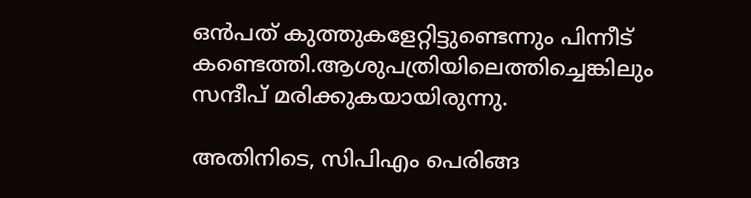ഒൻപത് കുത്തുകളേറ്റിട്ടുണ്ടെന്നും പിന്നീട് കണ്ടെത്തി.ആശുപത്രിയിലെത്തിച്ചെങ്കിലും സന്ദീപ് മരിക്കുകയായിരുന്നു.

അതിനിടെ, സിപിഎം പെരിങ്ങ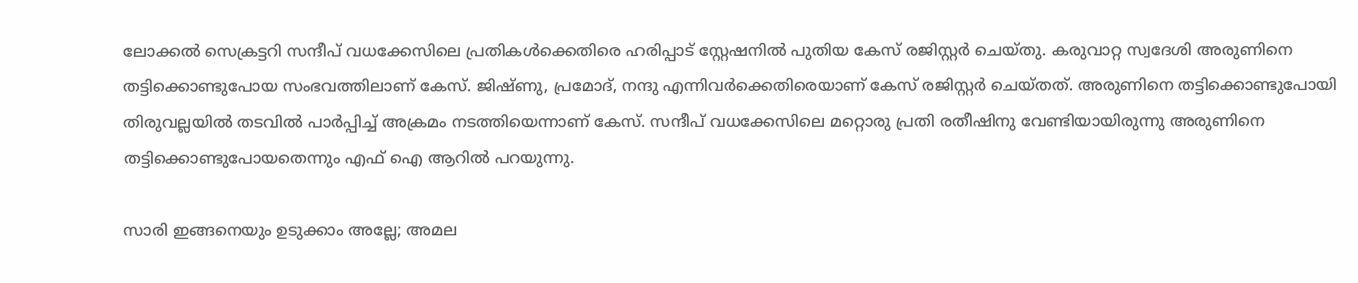ലോക്കൽ സെക്രട്ടറി സന്ദീപ് വധക്കേസിലെ പ്രതികൾക്കെതിരെ ഹരിപ്പാട് സ്റ്റേഷനിൽ പുതിയ കേസ് രജിസ്റ്റർ ചെയ്തു. കരുവാറ്റ സ്വദേശി അരുണിനെ തട്ടിക്കൊണ്ടുപോയ സംഭവത്തിലാണ് കേസ്. ജിഷ്ണു, പ്രമോദ്, നന്ദു എന്നിവർക്കെതിരെയാണ് കേസ് രജിസ്റ്റർ ചെയ്തത്. അരുണിനെ തട്ടിക്കൊണ്ടുപോയി തിരുവല്ലയിൽ തടവിൽ പാർപ്പിച്ച് അക്രമം നടത്തിയെന്നാണ് കേസ്. സന്ദീപ് വധക്കേസിലെ മറ്റൊരു പ്രതി രതീഷിനു വേണ്ടിയായിരുന്നു അരുണിനെ തട്ടിക്കൊണ്ടുപോയതെന്നും എഫ് ഐ ആറിൽ പറയുന്നു.

സാരി ഇങ്ങനെയും ഉടുക്കാം അല്ലേ; അമല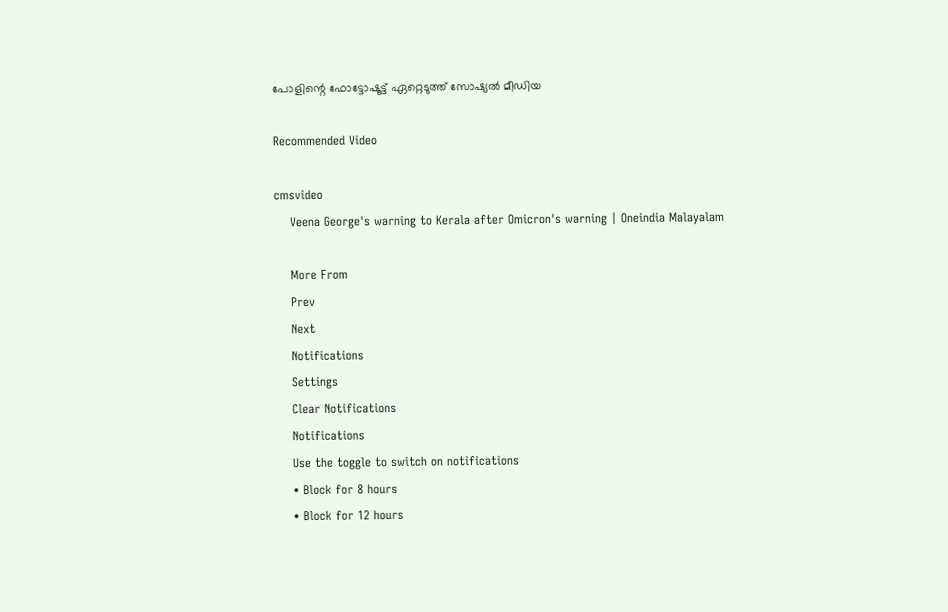പോളിന്റെ ഫോട്ടോഷൂട്ട് ഏറ്റെടുത്ത് സോഷ്യല്‍ മീഡിയ

Recommended Video

cmsvideo
    Veena George's warning to Kerala after Omicron's warning | Oneindia Malayalam

    More From
    Prev
    Next
    Notifications
    Settings
    Clear Notifications
    Notifications
    Use the toggle to switch on notifications
    • Block for 8 hours
    • Block for 12 hours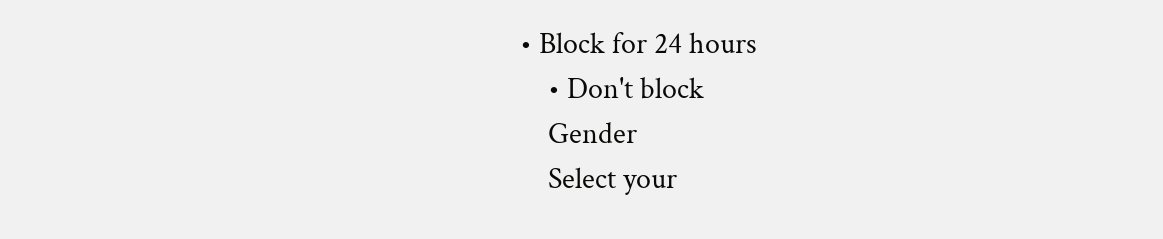• Block for 24 hours
    • Don't block
    Gender
    Select your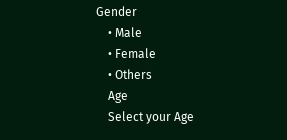Gender
    • Male
    • Female
    • Others
    Age
    Select your Age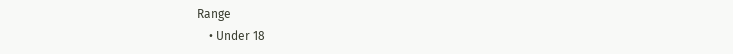Range
    • Under 18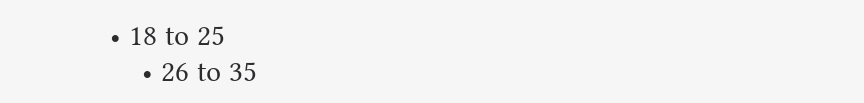• 18 to 25
    • 26 to 35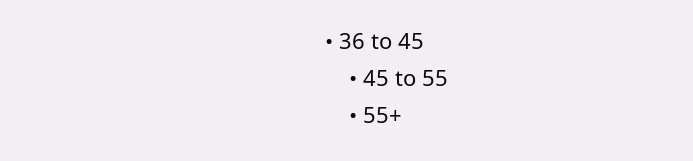• 36 to 45
    • 45 to 55
    • 55+